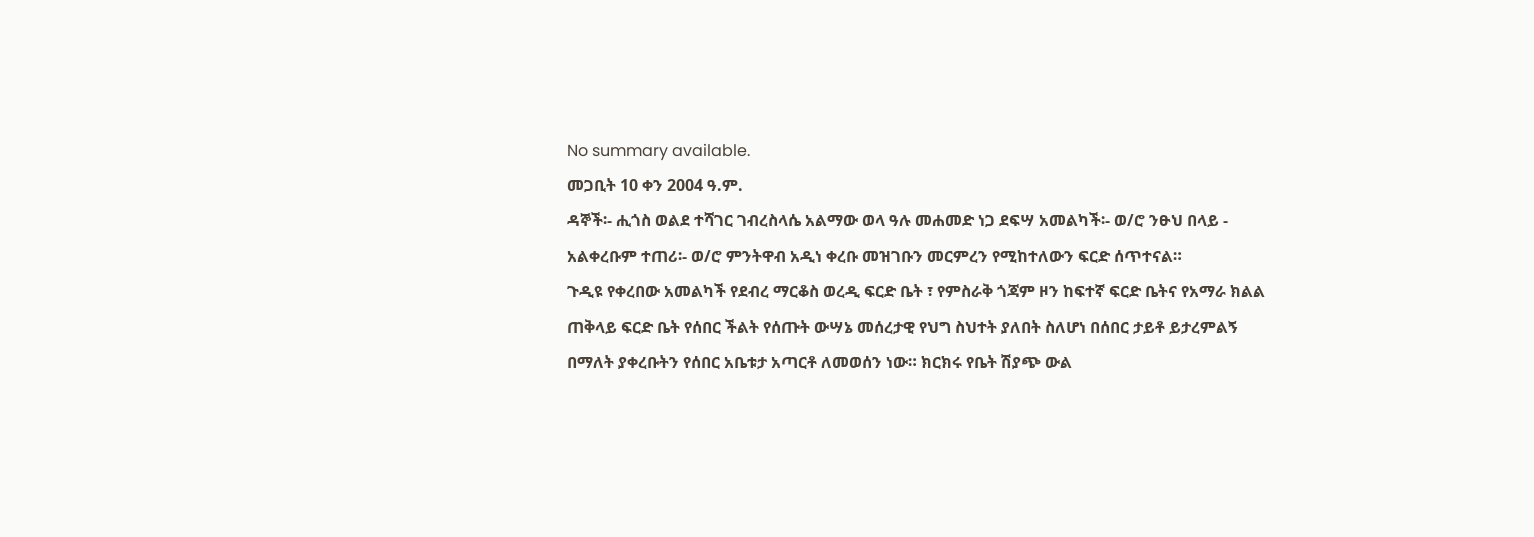No summary available.
መጋቢት 10 ቀን 2004 ዓ.ም.
ዳኞች፡- ሒጎስ ወልደ ተሻገር ገብረስላሴ አልማው ወላ ዓሉ መሐመድ ነጋ ደፍሣ አመልካች፡- ወ/ሮ ንፁህ በላይ - አልቀረቡም ተጠሪ፡- ወ/ሮ ምንትዋብ አዲነ ቀረቡ መዝገቡን መርምረን የሚከተለውን ፍርድ ሰጥተናል።
ጉዲዩ የቀረበው አመልካች የደብረ ማርቆስ ወረዲ ፍርድ ቤት ፣ የምስራቅ ጎጃም ዞን ከፍተኛ ፍርድ ቤትና የአማራ ክልል ጠቅላይ ፍርድ ቤት የሰበር ችልት የሰጡት ውሣኔ መሰረታዊ የህግ ስህተት ያለበት ስለሆነ በሰበር ታይቶ ይታረምልኝ በማለት ያቀረቡትን የሰበር አቤቱታ አጣርቶ ለመወሰን ነው። ክርክሩ የቤት ሽያጭ ውል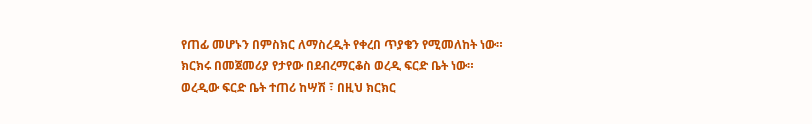የጠፊ መሆኑን በምስክር ለማስረዲት የቀረበ ጥያቄን የሚመለከት ነው።
ክርክሩ በመጀመሪያ የታየው በደብረማርቆስ ወረዲ ፍርድ ቤት ነው። ወረዲው ፍርድ ቤት ተጠሪ ከሣሽ ፣ በዚህ ክርክር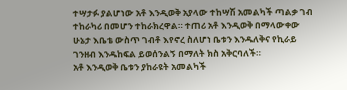ተሣታፉ ያልሆነው አቶ እንዲወቅ አያላው ተከሣሽ አመልካች ጣልቃ ገብ ተከራካሪ በመሆን ተከራክረዋል። ተጠሪ አቶ እንዲወቅ በማላውቀው ሁኔታ እቤቴ ውስጥ ገብቶ እየኖረ ስለሆነ ቤቱን እንዱለቅና የኪራይ ገንዘብ እንዱከፍል ይወሰንልኝ በማለት ክስ አቅርባለች።
አቶ እንዲወቅ ቤቱን ያከራዩት አመልካች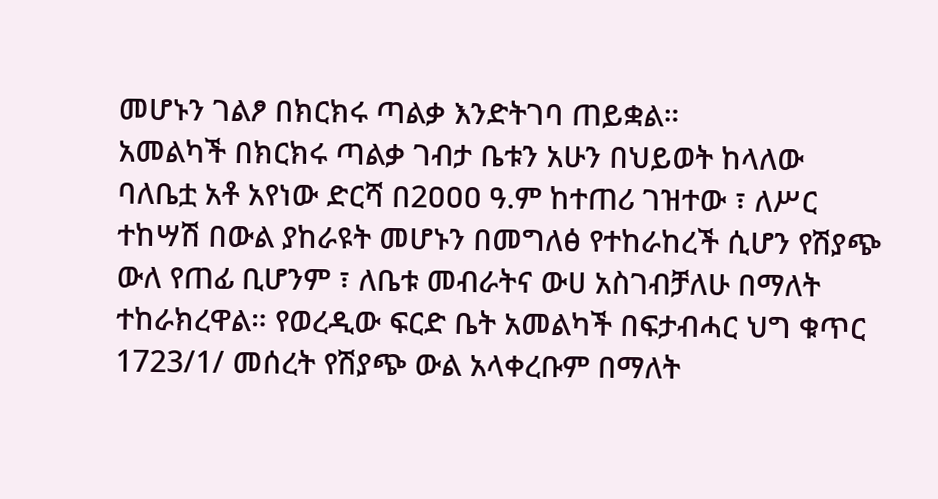መሆኑን ገልፆ በክርክሩ ጣልቃ እንድትገባ ጠይቋል።
አመልካች በክርክሩ ጣልቃ ገብታ ቤቱን አሁን በህይወት ከላለው ባለቤቷ አቶ አየነው ድርሻ በ2ዐዐዐ ዓ.ም ከተጠሪ ገዝተው ፣ ለሥር ተከሣሽ በውል ያከራዩት መሆኑን በመግለፅ የተከራከረች ሲሆን የሽያጭ ውለ የጠፊ ቢሆንም ፣ ለቤቱ መብራትና ውሀ አስገብቻለሁ በማለት ተከራክረዋል። የወረዲው ፍርድ ቤት አመልካች በፍታብሓር ህግ ቁጥር 1723/1/ መሰረት የሽያጭ ውል አላቀረቡም በማለት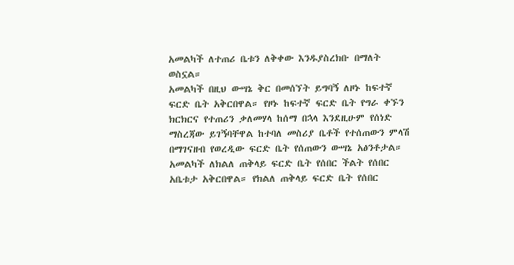አመልካች ለተጠሪ ቤቱን ለቅቀው እንዱያስረክቡ በማለት ወስኗል።
አመልካች በዚህ ውሣኔ ቅር በመሰኘት ይግባኝ ለዞኑ ከፍተኛ ፍርድ ቤት አቅርበዋል። የዞኑ ከፍተኛ ፍርድ ቤት የግራ ቀኙን ክርክርና የተጠሪን ቃለመሃላ ከሰማ በኋላ እንደዚሁም የሰነድ ማስረጃው ይገኝባቸዋል ከተባለ መስሪያ ቤቶች የተሰጠውን ምላሽ በማገናዘብ የወረዲው ፍርድ ቤት የሰጠውን ውሣኔ አፅንቶታል። አመልካች ለክልለ ጠቅላይ ፍርድ ቤት የሰበር ችልት የሰበር አቤቱታ አቅርበዋል። የክልለ ጠቅላይ ፍርድ ቤት የሰበር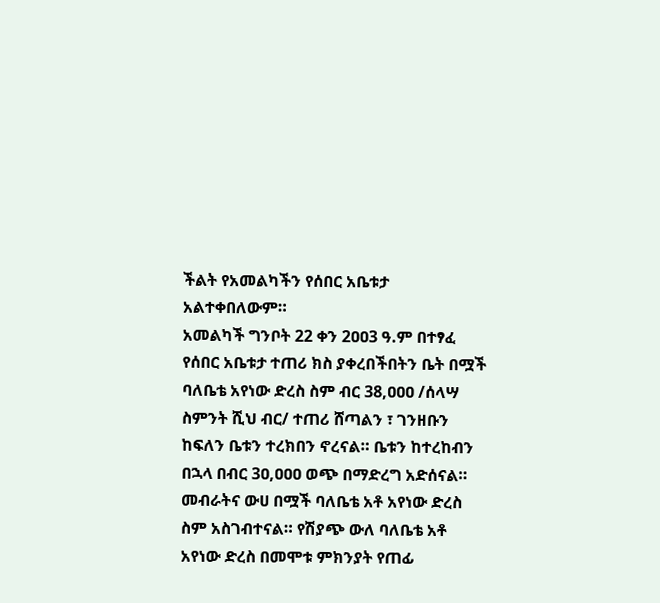ችልት የአመልካችን የሰበር አቤቱታ አልተቀበለውም።
አመልካች ግንቦት 22 ቀን 2ዐዐ3 ዓ.ም በተፃፈ የሰበር አቤቱታ ተጠሪ ክስ ያቀረበችበትን ቤት በሟች ባለቤቴ አየነው ድረስ ስም ብር 38,ዐዐዐ /ሰላሣ ስምንት ሺህ ብር/ ተጠሪ ሸጣልን ፣ ገንዘቡን ከፍለን ቤቱን ተረክበን ኖረናል። ቤቱን ከተረከብን በኋላ በብር 3ዐ,ዐዐዐ ወጭ በማድረግ አድሰናል። መብራትና ውሀ በሟች ባለቤቴ አቶ አየነው ድረስ ስም አስገብተናል። የሽያጭ ውለ ባለቤቴ አቶ አየነው ድረስ በመሞቱ ምክንያት የጠፊ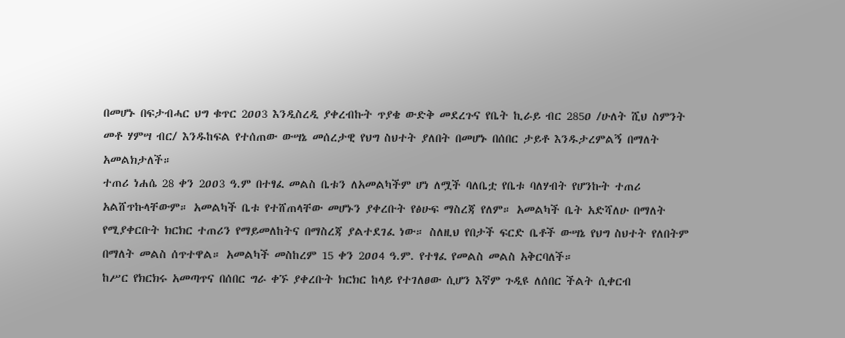በመሆኑ በፍታብሓር ህግ ቁጥር 2ዐዐ3 እንዲስረዲ ያቀረብኩት ጥያቄ ውድቅ መደረጉና የቤት ኪራይ ብር 285ዐ /ሁለት ሺህ ስምንት መቶ ሃምሣ ብር/ እንዱከፍል የተሰጠው ውሣኔ መሰረታዊ የህግ ስህተት ያለበት በመሆኑ በሰበር ታይቶ እንዱታረምልኝ በማለት አመልክታለች።
ተጠሪ ነሐሴ 28 ቀን 2ዐዐ3 ዓ.ም በተፃፈ መልስ ቤቱን ለአመልካችም ሆነ ለሟች ባለቤቷ የቤቱ ባለሃብት የሆንኩት ተጠሪ አልሸጥኩላቸውም። አመልካች ቤቱ የተሸጠላቸው መሆኑን ያቀረቡት የፅሁፍ ማስረጃ የለም። አመልካች ቤት አድሻለሁ በማለት የሚያቀርቡት ክርክር ተጠሪን የማይመለከትና በማስረጃ ያልተደገፈ ነው። ስለዚህ የበታች ፍርድ ቤቶች ውሣኔ የህግ ስህተት የለበትም በማለት መልስ ሰጥተዋል። አመልካች መስከረም 15 ቀን 2ዐዐ4 ዓ.ም. የተፃፈ የመልስ መልስ አቅርባለች።
ከሥር የክርክሩ አመጣጥና በሰበር ግራ ቀኙ ያቀረቡት ክርክር ከላይ የተገለፀው ሲሆን እኛም ጉዲዩ ለሰበር ችልት ሲቀርብ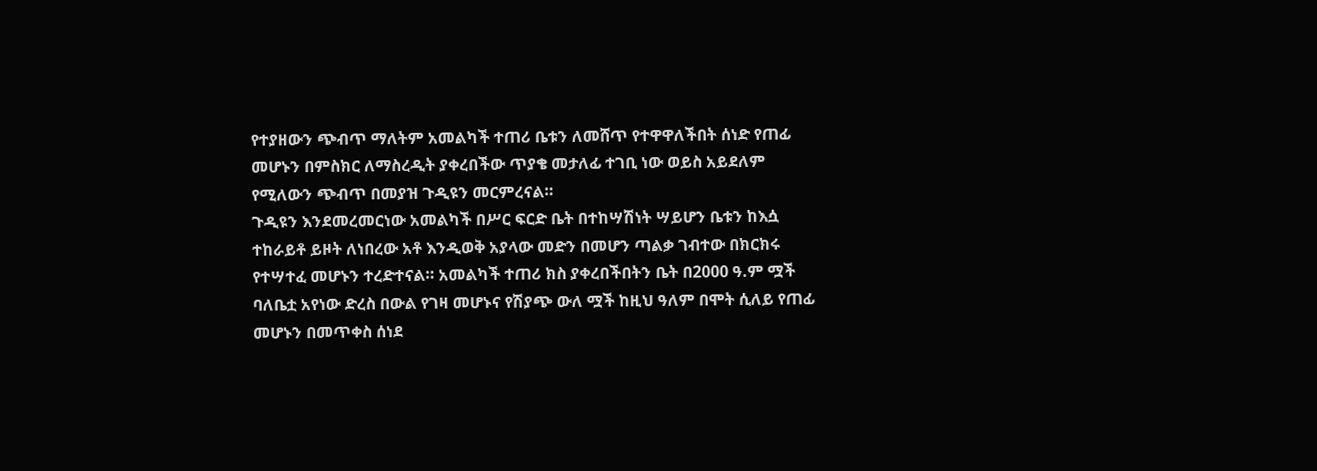የተያዘውን ጭብጥ ማለትም አመልካች ተጠሪ ቤቱን ለመሸጥ የተዋዋለችበት ሰነድ የጠፊ መሆኑን በምስክር ለማስረዲት ያቀረበችው ጥያቄ መታለፊ ተገቢ ነው ወይስ አይደለም የሚለውን ጭብጥ በመያዝ ጉዲዩን መርምረናል።
ጉዲዩን እንደመረመርነው አመልካች በሥር ፍርድ ቤት በተከሣሽነት ሣይሆን ቤቱን ከእሷ ተከራይቶ ይዞት ለነበረው አቶ እንዲወቅ አያላው መድን በመሆን ጣልቃ ገብተው በክርክሩ የተሣተፈ መሆኑን ተረድተናል። አመልካች ተጠሪ ክስ ያቀረበችበትን ቤት በ2000 ዓ.ም ሟች ባለቤቷ አየነው ድረስ በውል የገዛ መሆኑና የሽያጭ ውለ ሟች ከዚህ ዓለም በሞት ሲለይ የጠፊ መሆኑን በመጥቀስ ሰነደ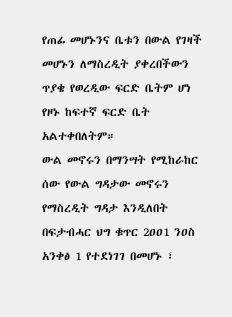የጠፊ መሆኑንና ቤቱን በውል የገዛች መሆኑን ለማስረዲት ያቀረበችውን ጥያቄ የወረዲው ፍርድ ቤትም ሆነ የዞኑ ከፍተኛ ፍርድ ቤት አልተቀበለትም።
ውል መኖሩን በማንሣት የሚከራከር ሰው የውል ግዳታው መኖሩን የማስረዲት ግዳታ እንዲለበት በፍታብሓር ህግ ቁጥር 2ዐዐ1 ንዐስ አንቀፅ 1 የተደነገገ በመሆኑ ፣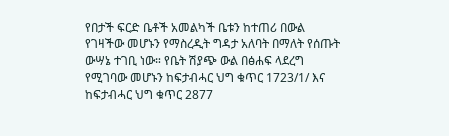የበታች ፍርድ ቤቶች አመልካች ቤቱን ከተጠሪ በውል የገዛችው መሆኑን የማስረዲት ግዳታ አለባት በማለት የሰጡት ውሣኔ ተገቢ ነው። የቤት ሽያጭ ውል በፅሐፍ ላደረግ የሚገባው መሆኑን ከፍታብሓር ህግ ቁጥር 1723/1/ እና ከፍታብሓር ህግ ቁጥር 2877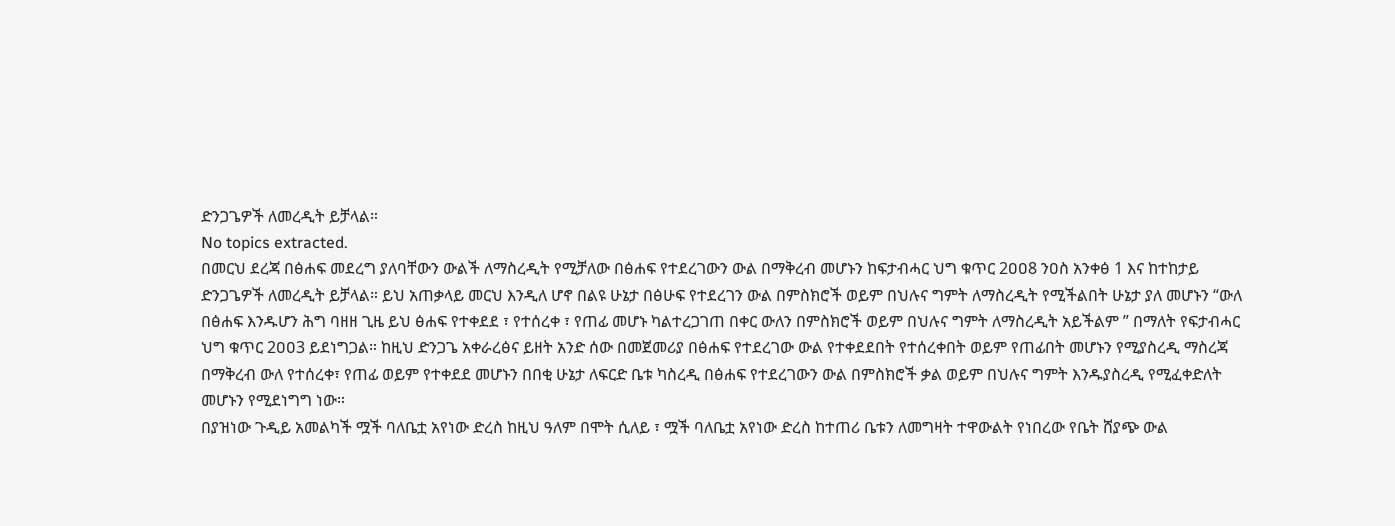ድንጋጌዎች ለመረዲት ይቻላል።
No topics extracted.
በመርህ ደረጃ በፅሐፍ መደረግ ያለባቸውን ውልች ለማስረዲት የሚቻለው በፅሐፍ የተደረገውን ውል በማቅረብ መሆኑን ከፍታብሓር ህግ ቁጥር 2ዐዐ8 ንዐስ አንቀፅ 1 እና ከተከታይ ድንጋጌዎች ለመረዲት ይቻላል። ይህ አጠቃላይ መርህ እንዲለ ሆኖ በልዩ ሁኔታ በፅሁፍ የተደረገን ውል በምስክሮች ወይም በህሉና ግምት ለማስረዲት የሚችልበት ሁኔታ ያለ መሆኑን “ውለ በፅሐፍ እንዱሆን ሕግ ባዘዘ ጊዜ ይህ ፅሐፍ የተቀደደ ፣ የተሰረቀ ፣ የጠፊ መሆኑ ካልተረጋገጠ በቀር ውለን በምስክሮች ወይም በህሉና ግምት ለማስረዲት አይችልም ” በማለት የፍታብሓር ህግ ቁጥር 2ዐዐ3 ይደነግጋል። ከዚህ ድንጋጌ አቀራረፅና ይዘት አንድ ሰው በመጀመሪያ በፅሐፍ የተደረገው ውል የተቀደደበት የተሰረቀበት ወይም የጠፊበት መሆኑን የሚያስረዲ ማስረጃ በማቅረብ ውለ የተሰረቀ፣ የጠፊ ወይም የተቀደደ መሆኑን በበቂ ሁኔታ ለፍርድ ቤቱ ካስረዲ በፅሐፍ የተደረገውን ውል በምስክሮች ቃል ወይም በህሉና ግምት እንዱያስረዲ የሚፈቀድለት መሆኑን የሚደነግግ ነው።
በያዝነው ጉዲይ አመልካች ሟች ባለቤቷ አየነው ድረስ ከዚህ ዓለም በሞት ሲለይ ፣ ሟች ባለቤቷ አየነው ድረስ ከተጠሪ ቤቱን ለመግዛት ተዋውልት የነበረው የቤት ሸያጭ ውል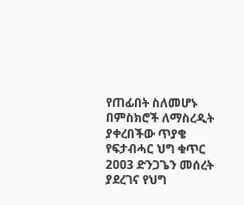የጠፊበት ስለመሆኑ በምስክሮች ለማስረዲት ያቀረበችው ጥያቄ የፍታብሓር ህግ ቁጥር 2ዐዐ3 ድንጋጌን መሰረት ያደረገና የህግ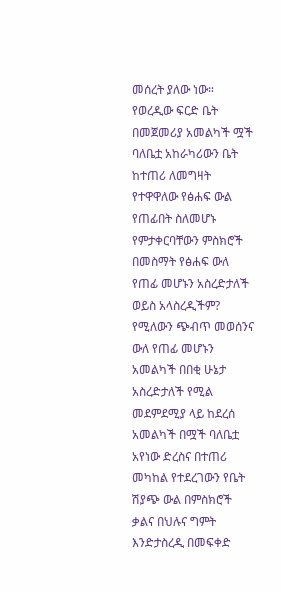መሰረት ያለው ነው። የወረዲው ፍርድ ቤት በመጀመሪያ አመልካች ሟች ባለቤቷ አከራካሪውን ቤት ከተጠሪ ለመግዛት የተዋዋለው የፅሐፍ ውል የጠፊበት ስለመሆኑ የምታቀርባቸውን ምስክሮች በመስማት የፅሐፍ ውለ የጠፊ መሆኑን አስረድታለች ወይስ አላስረዲችም? የሚለውን ጭብጥ መወሰንና ውለ የጠፊ መሆኑን አመልካች በበቂ ሁኔታ አስረድታለች የሚል መደምደሚያ ላይ ከደረሰ አመልካች በሟች ባለቤቷ አየነው ድረስና በተጠሪ መካከል የተደረገውን የቤት ሽያጭ ውል በምስክሮች ቃልና በህሉና ግምት እንድታስረዲ በመፍቀድ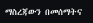ማስረጃውን በመሰማትና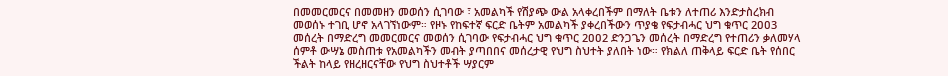በመመርመርና በመመዘን መወሰን ሲገባው ፣ አመልካች የሽያጭ ውል አላቀረበችም በማለት ቤቱን ለተጠሪ እንድታስረክብ መወሰኑ ተገቢ ሆኖ አላገኘነውም። የዞኑ የከፍተኛ ፍርድ ቤትም አመልካች ያቀረበችውን ጥያቄ የፍታብሓር ህግ ቁጥር 2ዐዐ3 መሰረት በማድረግ መመርመርና መወሰን ሲገባው የፍታብሓር ህግ ቁጥር 2ዐዐ2 ድንጋጌን መሰረት በማድረግ የተጠሪን ቃለመሃላ ሰምቶ ውሣኔ መስጠቱ የአመልካችን መብት ያጣበበና መሰረታዊ የህግ ስህተት ያለበት ነው። የክልለ ጠቅላይ ፍርድ ቤት የሰበር ችልት ከላይ የዘረዘርናቸው የህግ ስህተቶች ሣያርም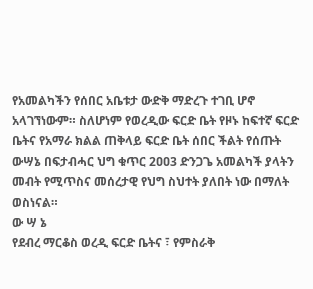የአመልካችን የሰበር አቤቱታ ውድቅ ማድረጉ ተገቢ ሆኖ አላገኘነውም። ስለሆነም የወረዲው ፍርድ ቤት የዞኑ ከፍተኛ ፍርድ ቤትና የአማራ ክልል ጠቅላይ ፍርድ ቤት ሰበር ችልት የሰጡት ውሣኔ በፍታብሓር ህግ ቁጥር 2ዐዐ3 ድንጋጌ አመልካች ያላትን መብት የሚጥስና መሰረታዊ የህግ ስህተት ያለበት ነው በማለት ወስነናል።
ው ሣ ኔ
የደብረ ማርቆስ ወረዲ ፍርድ ቤትና ፣ የምስራቅ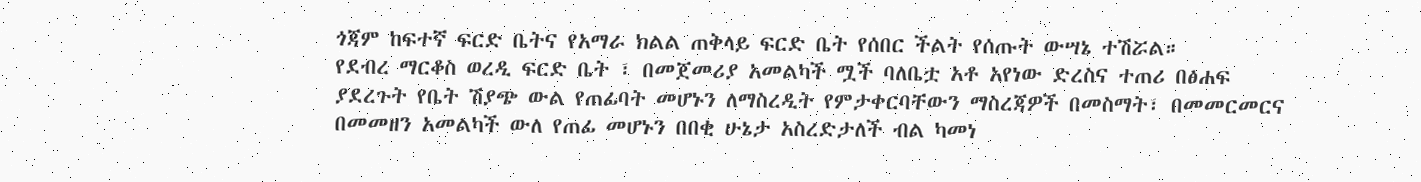ጎጃም ከፍተኛ ፍርድ ቤትና የአማራ ክልል ጠቅላይ ፍርድ ቤት የሰበር ችልት የሰጡት ውሣኔ ተሽሯል።
የደብረ ማርቆስ ወረዲ ፍርድ ቤት ፣ በመጀመሪያ አመልካች ሟች ባለቤቷ አቶ አየነው ድረስና ተጠሪ በፅሐፍ ያደረጉት የቤት ሽያጭ ውል የጠፊባት መሆኑን ለማስረዲት የምታቀርባቸውን ማስረጃዎች በመስማት፣ በመመርመርና በመመዘን አመልካች ውለ የጠፊ መሆኑን በበቂ ሁኔታ አስረድታለች ብል ካመነ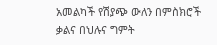አመልካች የሽያጭ ውለን በምስክሮች ቃልና በህሉና ግምት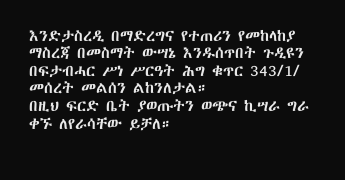እንድታስረዲ በማድረግና የተጠሪን የመከላከያ ማስረጃ በመስማት ውሣኔ እንዱሰጥበት ጉዲዩን በፍታብሓር ሥነ ሥርዓት ሕግ ቁጥር 343/1/ መሰረት መልሰን ልከንለታል።
በዚህ ፍርድ ቤት ያወጡትን ወጭና ኪሣራ ግራ ቀኙ ለየራሳቸው ይቻለ።